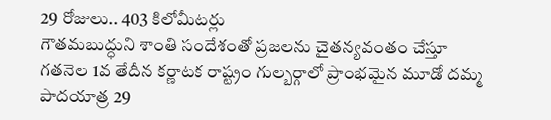29 రోజులు.. 403 కిలోమీటర్లు
గౌతమబుద్ధుని శాంతి సందేశంతో ప్రజలను చైతన్యవంతం చేస్తూ గతనెల 1వ తేదీన కర్ణాటక రాష్ట్రం గుల్బర్గాలో ప్రాంభమైన మూడో దమ్మ పాదయాత్ర 29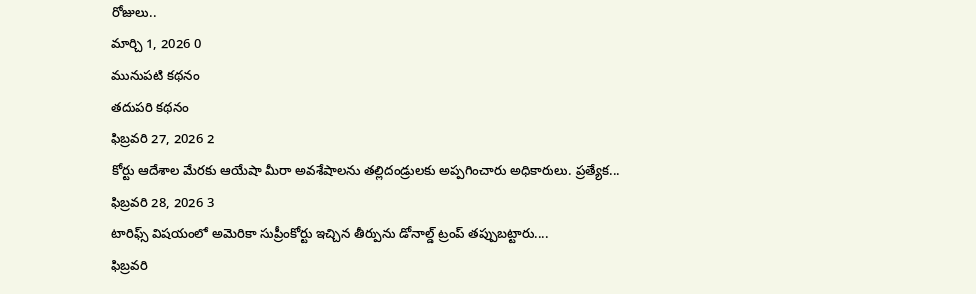రోజులు..
మార్చి 1, 2026 0
మునుపటి కథనం
తదుపరి కథనం
ఫిబ్రవరి 27, 2026 2
కోర్టు ఆదేశాల మేరకు ఆయేషా మీరా అవశేషాలను తల్లిదండ్రులకు అప్పగించారు అధికారులు. ప్రత్యేక...
ఫిబ్రవరి 28, 2026 3
టారిఫ్స్ విషయంలో అమెరికా సుప్రీంకోర్టు ఇచ్చిన తీర్పును డోనాల్డ్ ట్రంప్ తప్పుబట్టారు....
ఫిబ్రవరి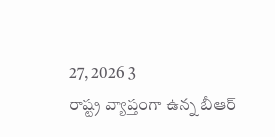27, 2026 3
రాష్ట్ర వ్యాప్తంగా ఉన్న బీఆర్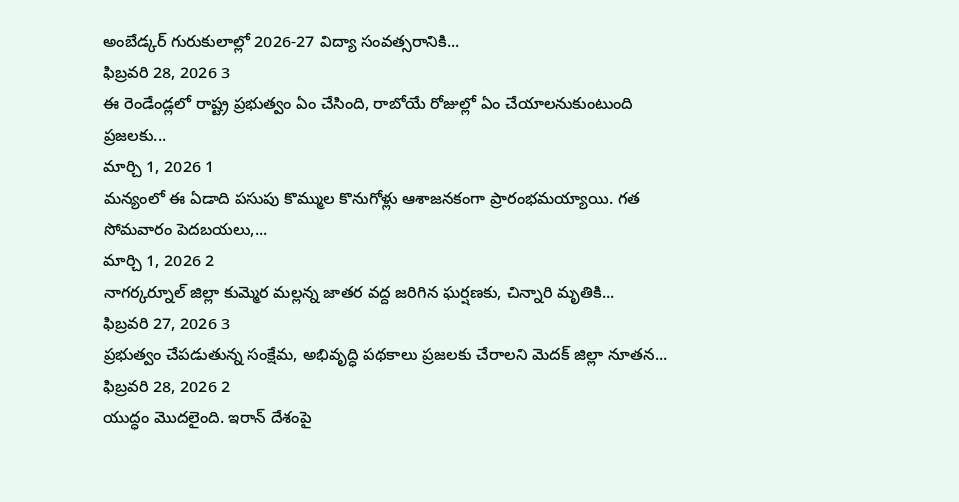అంబేడ్కర్ గురుకులాల్లో 2026-27 విద్యా సంవత్సరానికి...
ఫిబ్రవరి 28, 2026 3
ఈ రెండేండ్లలో రాష్ట్ర ప్రభుత్వం ఏం చేసింది, రాబోయే రోజుల్లో ఏం చేయాలనుకుంటుంది ప్రజలకు...
మార్చి 1, 2026 1
మన్యంలో ఈ ఏడాది పసుపు కొమ్ముల కొనుగోళ్లు ఆశాజనకంగా ప్రారంభమయ్యాయి. గత సోమవారం పెదబయలు,...
మార్చి 1, 2026 2
నాగర్కర్నూల్ జిల్లా కుమ్మెర మల్లన్న జాతర వద్ద జరిగిన ఘర్షణకు, చిన్నారి మృతికి...
ఫిబ్రవరి 27, 2026 3
ప్రభుత్వం చేపడుతున్న సంక్షేమ, అభివృద్ధి పథకాలు ప్రజలకు చేరాలని మెదక్ జిల్లా నూతన...
ఫిబ్రవరి 28, 2026 2
యుద్ధం మొదలైంది. ఇరాన్ దేశంపై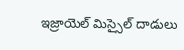ఇజ్రాయెల్ మిస్సైల్ దాడులు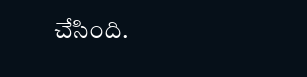చేసింది.